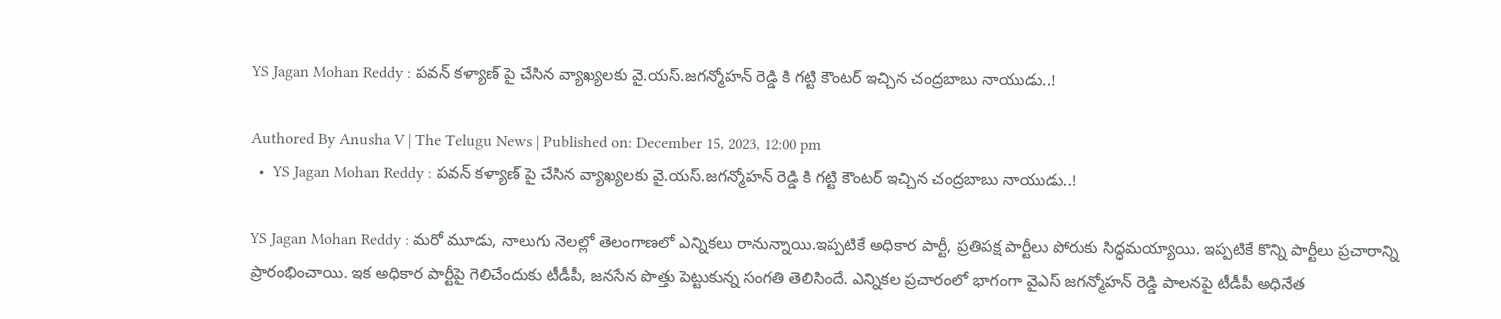YS Jagan Mohan Reddy : పవన్ కళ్యాణ్ పై చేసిన వ్యాఖ్యలకు వై.యస్.జగన్మోహన్ రెడ్డి కి గట్టి కౌంటర్ ఇచ్చిన చంద్రబాబు నాయుడు..!

Authored By Anusha V | The Telugu News | Published on: December 15, 2023, 12:00 pm
  •  YS Jagan Mohan Reddy : పవన్ కళ్యాణ్ పై చేసిన వ్యాఖ్యలకు వై.యస్.జగన్మోహన్ రెడ్డి కి గట్టి కౌంటర్ ఇచ్చిన చంద్రబాబు నాయుడు..!

YS Jagan Mohan Reddy : మరో మూడు, నాలుగు నెలల్లో తెలంగాణలో ఎన్నికలు రానున్నాయి.ఇప్పటికే అధికార పార్టీ, ప్రతిపక్ష పార్టీలు పోరుకు సిద్ధమయ్యాయి. ఇప్పటికే కొన్ని పార్టీలు ప్రచారాన్ని ప్రారంభించాయి. ఇక అధికార పార్టీపై గెలిచేందుకు టీడీపీ, జనసేన పొత్తు పెట్టుకున్న సంగతి తెలిసిందే. ఎన్నికల ప్రచారంలో భాగంగా వైఎస్ జగన్మోహన్ రెడ్డి పాలనపై టీడీపీ అధినేత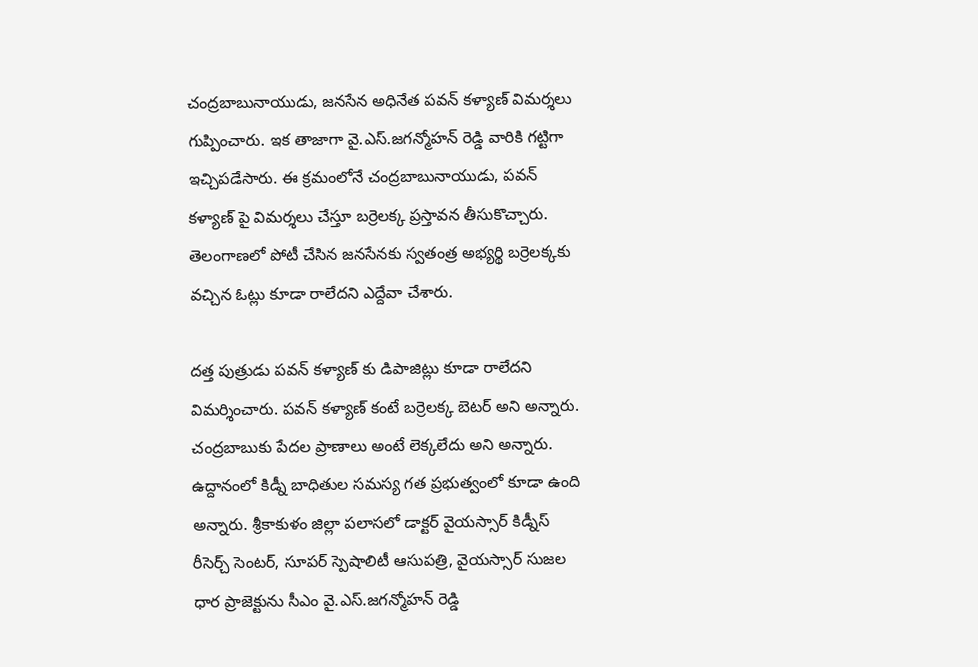చంద్రబాబునాయుడు, జనసేన అధినేత పవన్ కళ్యాణ్ విమర్శలు గుప్పించారు. ఇక తాజాగా వై.ఎస్.జగన్మోహన్ రెడ్డి వారికి గట్టిగా ఇచ్చిపడేసారు. ఈ క్రమంలోనే చంద్రబాబునాయుడు, పవన్ కళ్యాణ్ పై విమర్శలు చేస్తూ బర్రెలక్క ప్రస్తావన తీసుకొచ్చారు. తెలంగాణలో పోటీ చేసిన జనసేనకు స్వతంత్ర అభ్యర్థి బర్రెలక్కకు వచ్చిన ఓట్లు కూడా రాలేదని ఎద్దేవా చేశారు.

దత్త పుత్రుడు పవన్ కళ్యాణ్ కు డిపాజిట్లు కూడా రాలేదని విమర్శించారు. పవన్ కళ్యాణ్ కంటే బర్రెలక్క బెటర్ అని అన్నారు. చంద్రబాబుకు పేదల ప్రాణాలు అంటే లెక్కలేదు అని అన్నారు. ఉద్దానంలో కిడ్నీ బాధితుల సమస్య గత ప్రభుత్వంలో కూడా ఉంది అన్నారు. శ్రీకాకుళం జిల్లా పలాసలో డాక్టర్ వైయస్సార్ కిడ్నీస్ రీసెర్చ్ సెంటర్, సూపర్ స్పెషాలిటీ ఆసుపత్రి, వైయస్సార్ సుజల ధార ప్రాజెక్టును సీఎం వై.ఎస్.జగన్మోహన్ రెడ్డి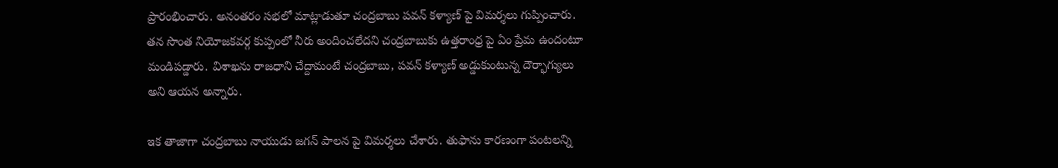ప్రారంభించారు. అనంతరం సభలో మాట్లాడుతూ చంద్రబాబు పవన్ కళ్యాణ్ పై విమర్శలు గుప్పించారు. తన సొంత నియోజకవర్గ కుప్పంలో నీరు అందించలేదని చంద్రబాబుకు ఉత్తరాంధ్ర పై ఏం ప్రేమ ఉందంటూ మండిపడ్డారు. విశాఖను రాజధాని చేద్దామంటే చంద్రబాబు, పవన్ కళ్యాణ్ అడ్డుకుంటున్న దౌర్భాగ్యులు అని ఆయన అన్నారు.

ఇక తాజాగా చంద్రబాబు నాయుడు జగన్ పాలన పై విమర్శలు చేశారు. తుఫాను కారణంగా పంటలన్ని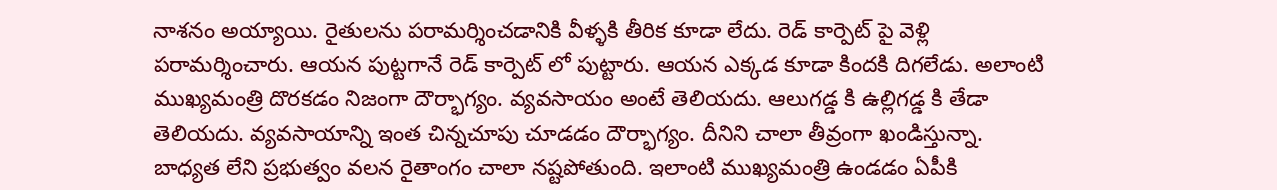నాశనం అయ్యాయి. రైతులను పరామర్శించడానికి వీళ్ళకి తీరిక కూడా లేదు. రెడ్ కార్పెట్ పై వెళ్లి పరామర్శించారు. ఆయన పుట్టగానే రెడ్ కార్పెట్ లో పుట్టారు. ఆయన ఎక్కడ కూడా కిందకి దిగలేడు. అలాంటి ముఖ్యమంత్రి దొరకడం నిజంగా దౌర్భాగ్యం. వ్యవసాయం అంటే తెలియదు. ఆలుగడ్డ కి ఉల్లిగడ్డ కి తేడా తెలియదు. వ్యవసాయాన్ని ఇంత చిన్నచూపు చూడడం దౌర్భాగ్యం. దీనిని చాలా తీవ్రంగా ఖండిస్తున్నా. బాధ్యత లేని ప్రభుత్వం వలన రైతాంగం చాలా నష్టపోతుంది. ఇలాంటి ముఖ్యమంత్రి ఉండడం ఏపీకి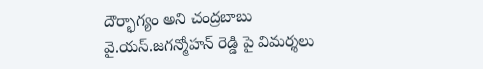దౌర్భాగ్యం అని చంద్రబాబు వై.యస్.జగన్మోహన్ రెడ్డి పై విమర్శలు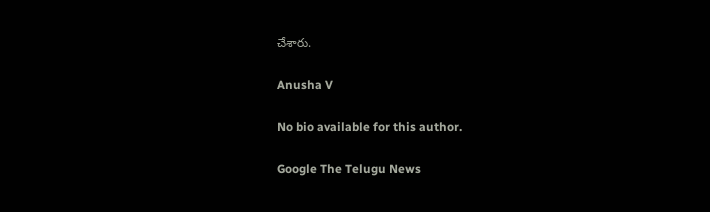చేశారు.

Anusha V

No bio available for this author.

Google The Telugu News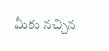మీకు నచ్చిన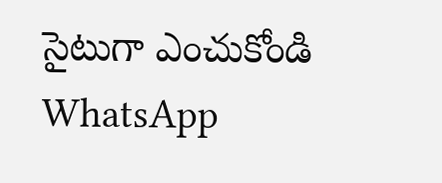సైటుగా ఎంచుకోండి
WhatsApp